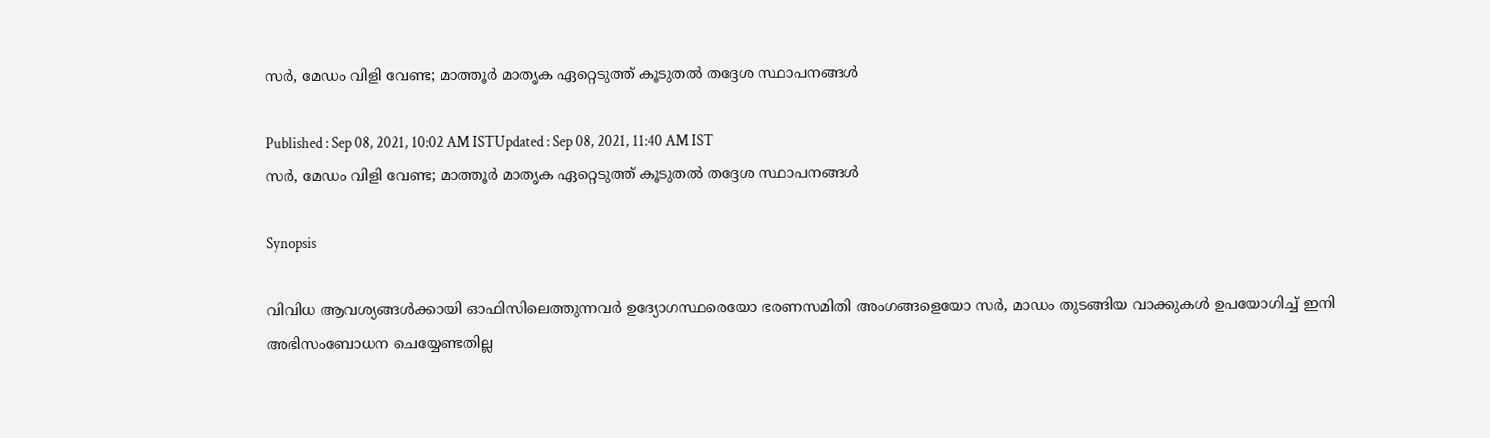സര്‍, മേഡം വിളി വേണ്ട; മാത്തൂര്‍ മാതൃക ഏറ്റെടുത്ത് കൂടുതല്‍ തദ്ദേശ സ്ഥാപനങ്ങൾ

Published : Sep 08, 2021, 10:02 AM ISTUpdated : Sep 08, 2021, 11:40 AM IST
സര്‍, മേഡം വിളി വേണ്ട; മാത്തൂര്‍ മാതൃക ഏറ്റെടുത്ത് കൂടുതല്‍ തദ്ദേശ സ്ഥാപനങ്ങൾ

Synopsis

വിവിധ ആവശ്യങ്ങൾക്കായി ഓഫിസിലെത്തുന്നവർ ഉദ്യോഗസ്ഥരെയോ ഭരണസമിതി അംഗങ്ങളെയോ സർ, മാഡം തുടങ്ങിയ വാക്കുകൾ ഉപയോഗിച്ച് ഇനി അഭിസംബോധന ചെയ്യേണ്ടതില്ല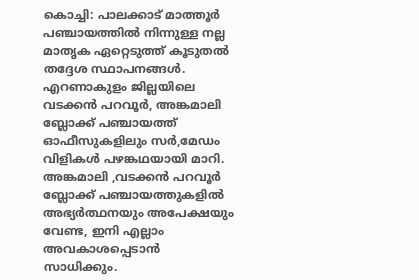കൊച്ചി: പാലക്കാട് മാത്തൂർ പഞ്ചായത്തിൽ നിന്നുള്ള നല്ല മാതൃക ഏറ്റെടുത്ത് കൂടുതൽ തദ്ദേശ സ്ഥാപനങ്ങൾ. എറണാകുളം ജില്ലയിലെ വടക്കൻ പറവൂർ, അങ്കമാലി ബ്ലോക്ക് പഞ്ചായത്ത് ഓഫീസുകളിലും സർ,മേഡം വിളികൾ പഴങ്കഥയായി മാറി. അങ്കമാലി ,വടക്കൻ പറവൂർ ബ്ലോക്ക് പഞ്ചായത്തുകളിൽ അഭ്യർത്ഥനയും അപേക്ഷയും വേണ്ട, ഇനി എല്ലാം അവകാശപ്പെടാന്‍ സാധിക്കും.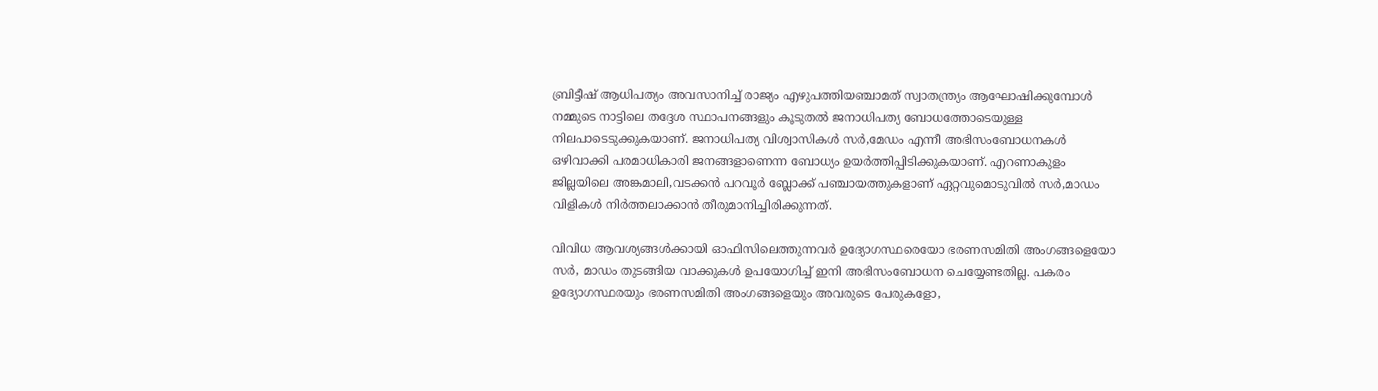ബ്രിട്ടീഷ് ആധിപത്യം അവസാനിച്ച് രാജ്യം എഴുപത്തിയഞ്ചാമത് സ്വാതന്ത്ര്യം ആഘോഷിക്കുമ്പോള്‍ നമ്മുടെ നാട്ടിലെ തദ്ദേശ സ്ഥാപനങ്ങളും കൂടുതല്‍ ജനാധിപത്യ ബോധത്തോടെയുള്ള നിലപാടെടുക്കുകയാണ്. ജനാധിപത്യ വിശ്വാസികൾ സർ,മേഡം എന്നീ അഭിസംബോധനകൾ ഒഴിവാക്കി പരമാധികാരി ജനങ്ങളാണെന്ന ബോധ്യം ഉയർത്തിപ്പിടിക്കുകയാണ്. എറണാകുളം ജില്ലയിലെ അങ്കമാലി,വടക്കൻ പറവൂർ ബ്ലോക്ക് പഞ്ചായത്തുകളാണ് ഏറ്റവുമൊടുവില്‍ സർ,മാഡം വിളികൾ നിർത്തലാക്കാൻ തീരുമാനിച്ചിരിക്കുന്നത്.

വിവിധ ആവശ്യങ്ങൾക്കായി ഓഫിസിലെത്തുന്നവർ ഉദ്യോഗസ്ഥരെയോ ഭരണസമിതി അംഗങ്ങളെയോ സർ, മാഡം തുടങ്ങിയ വാക്കുകൾ ഉപയോഗിച്ച് ഇനി അഭിസംബോധന ചെയ്യേണ്ടതില്ല. പകരം ഉദ്യോഗസ്ഥരയും ഭരണസമിതി അംഗങ്ങളെയും അവരുടെ പേരുകളോ,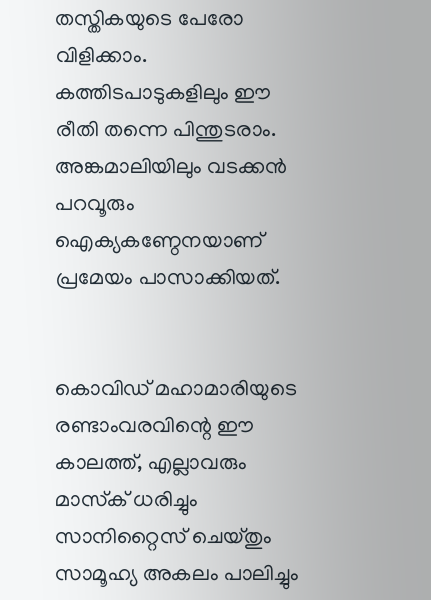തസ്തികയുടെ പേരോ വിളിക്കാം. കത്തിടപാടുകളിലും ഈ രീതി തന്നെ പിന്തുടരാം. അങ്കമാലിയിലും വടക്കൻ പറവൂരും ഐക്യകണ്ഠേനയാണ് പ്രമേയം പാസാക്കിയത്.


കൊവിഡ് മഹാമാരിയുടെ രണ്ടാംവരവിന്റെ ഈ കാലത്ത്, എല്ലാവരും മാസ്‌ക് ധരിച്ചും സാനിറ്റൈസ് ചെയ്തും സാമൂഹ്യ അകലം പാലിച്ചും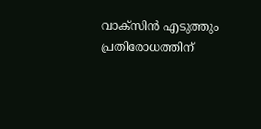വാക്സിന്‍ എടുത്തും പ്രതിരോധത്തിന്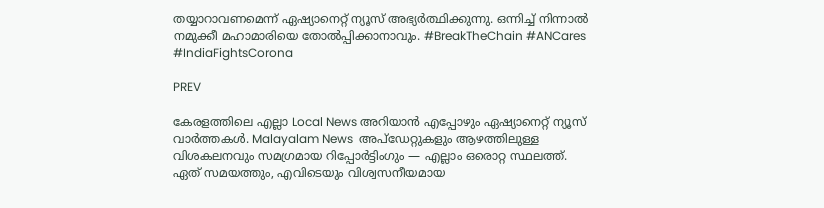തയ്യാറാവണമെന്ന് ഏഷ്യാനെറ്റ് ന്യൂസ് അഭ്യര്‍ത്ഥിക്കുന്നു. ഒന്നിച്ച് നിന്നാല്‍ നമുക്കീ മഹാമാരിയെ തോല്‍പ്പിക്കാനാവും. #BreakTheChain #ANCares #IndiaFightsCorona

PREV

കേരളത്തിലെ എല്ലാ Local News അറിയാൻ എപ്പോഴും ഏഷ്യാനെറ്റ് ന്യൂസ് വാർത്തകൾ. Malayalam News  അപ്‌ഡേറ്റുകളും ആഴത്തിലുള്ള വിശകലനവും സമഗ്രമായ റിപ്പോർട്ടിംഗും — എല്ലാം ഒരൊറ്റ സ്ഥലത്ത്. ഏത് സമയത്തും, എവിടെയും വിശ്വസനീയമായ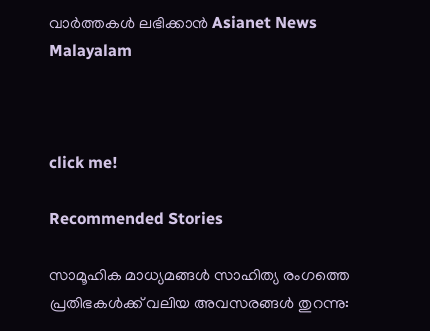വാർത്തകൾ ലഭിക്കാൻ Asianet News Malayalam



click me!

Recommended Stories

സാമൂഹിക മാധ്യമങ്ങൾ സാഹിത്യ രംഗത്തെ പ്രതിഭകൾക്ക് വലിയ അവസരങ്ങൾ തുറന്നു: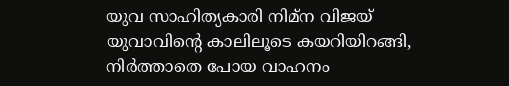യുവ സാഹിത്യകാരി നിമ്ന വിജയ്
യുവാവിന്റെ കാലിലൂടെ കയറിയിറങ്ങി, നിർത്താതെ പോയ വാഹനം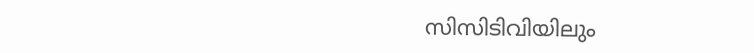സിസിടിവിയിലും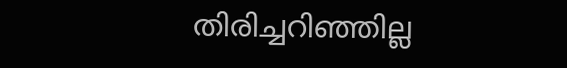തിരിച്ചറിഞ്ഞില്ല